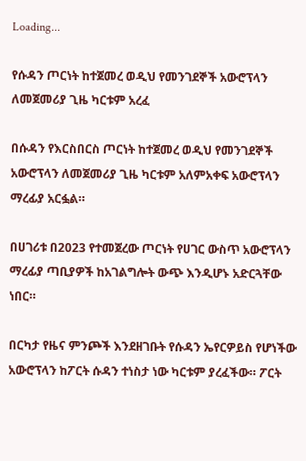Loading...

የሱዳን ጦርነት ከተጀመረ ወዲህ የመንገደኞች አውሮፕላን ለመጀመሪያ ጊዜ ካርቱም አረፈ

በሱዳን የእርስበርስ ጦርነት ከተጀመረ ወዲህ የመንገደኞች አውሮፕላን ለመጀመሪያ ጊዜ ካርቱም አለምአቀፍ አውሮፕላን ማረፊያ አርፏል።

በሀገሪቱ በ2023 የተመጀረው ጦርነት የሀገር ውስጥ አውሮፕላን ማረፊያ ጣቢያዎች ከአገልግሎት ውጭ እንዲሆኑ አድርጓቸው ነበር።

በርካታ የዜና ምንጮች እንደዘገቡት የሱዳን ኤየርዎይስ የሆነችው አውሮፕላን ከፖርት ሱዳን ተነስታ ነው ካርቱም ያረፈችው። ፖርት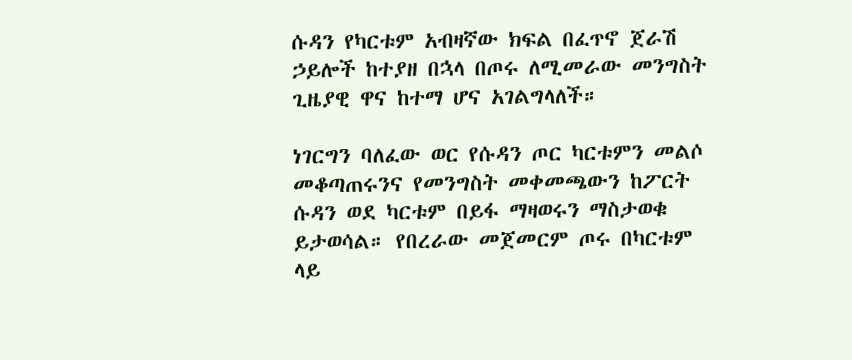ሱዳን የካርቱም አብዛኛው ክፍል በፈጥኖ ጀራሽ ኃይሎች ከተያዘ በኋላ በጦሩ ለሚመራው መንግስት ጊዜያዊ ዋና ከተማ ሆና አገልግላለች።

ነገርግን ባለፈው ወር የሱዳን ጦር ካርቱምን መልሶ መቆጣጠሩንና የመንግስት መቀመጫውን ከፖርት ሱዳን ወደ ካርቱም በይፋ ማዛወሩን ማስታወቁ ይታወሳል። የበረራው መጀመርም ጦሩ በካርቱም ላይ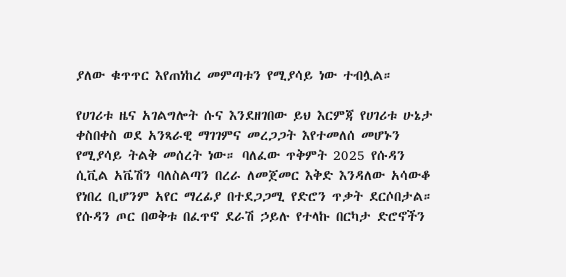ያለው ቁጥጥር እየጠነከረ መምጣቱን የሚያሳይ ነው ተብሏል።

የሀገሪቱ ዜና አገልግሎት ሱና እንደዘገበው ይህ እርምጃ የሀገሪቱ ሁኔታ ቀስበቀስ ወደ አንጻራዊ ማገገምና መረጋጋት እየተመለሰ መሆኑን የሚያሳይ ትልቅ መሰረት ነው። ባለፈው ጥቅምት 2025 የሱዳን ሲቪል አቬሽን ባለስልጣን በረራ ለመጀመር እቅድ እንዳለው አሳውቆ የነበረ ቢሆንም አየር ማረፊያ በተደጋጋሚ የድሮን ጥቃት ደርሶበታል። የሱዳን ጦር በወቅቱ በፈጥኖ ደራሽ ኃይሉ የተላኩ በርካታ ድሮኖችን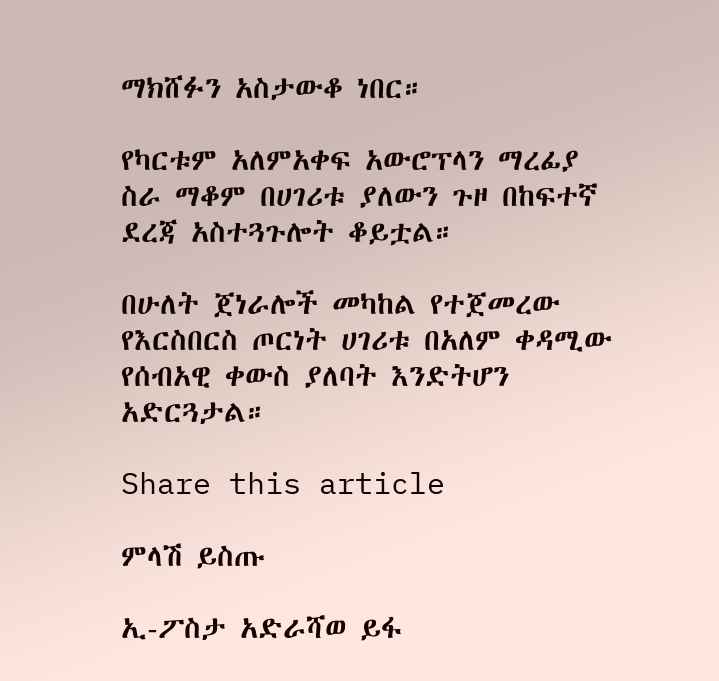ማክሸፉን አስታውቆ ነበር።

የካርቱም አለምአቀፍ አውሮፕላን ማረፊያ ስራ ማቆም በሀገሪቱ ያለውን ጉዞ በከፍተኛ ደረጃ አስተጓጉሎት ቆይቷል።

በሁለት ጀነራሎች መካከል የተጀመረው የእርስበርስ ጦርነት ሀገሪቱ በአለም ቀዳሚው የሰብአዊ ቀውስ ያለባት እንድትሆን አድርጓታል።

Share this article

ምላሽ ይስጡ

ኢ-ፖስታ አድራሻወ ይፋ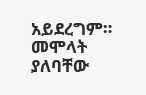አይደረግም። መሞላት ያለባቸው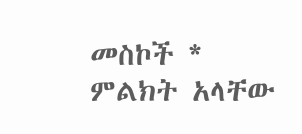መስኮች * ምልክት አላቸው